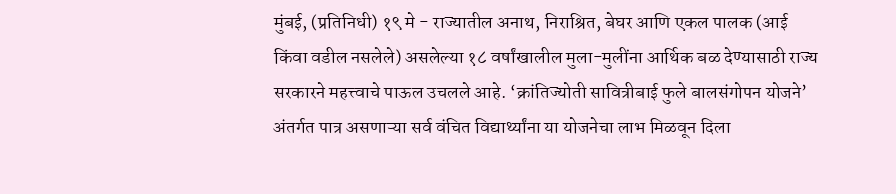मुंबई, (प्रतिनिधी) १९ मे - राज्यातील अनाथ, निराश्रित, बेघर आणि एकल पालक (आई किंवा वडील नसलेले) असलेल्या १८ वर्षांखालील मुला-मुलींना आर्थिक बळ देण्यासाठी राज्य सरकारने महत्त्वाचे पाऊल उचलले आहे. ‘क्रांतिज्योती सावित्रीबाई फुले बालसंगोपन योजने’ अंतर्गत पात्र असणाऱ्या सर्व वंचित विद्यार्थ्यांना या योजनेचा लाभ मिळवून दिला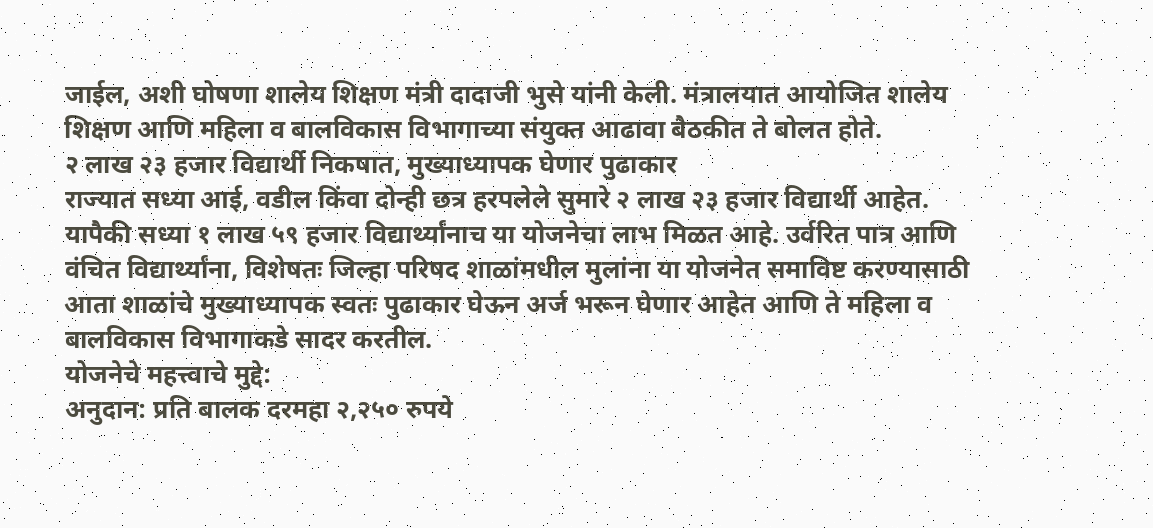जाईल, अशी घोषणा शालेय शिक्षण मंत्री दादाजी भुसे यांनी केली. मंत्रालयात आयोजित शालेय शिक्षण आणि महिला व बालविकास विभागाच्या संयुक्त आढावा बैठकीत ते बोलत होते.
२ लाख २३ हजार विद्यार्थी निकषात, मुख्याध्यापक घेणार पुढाकार
राज्यात सध्या आई, वडील किंवा दोन्ही छत्र हरपलेले सुमारे २ लाख २३ हजार विद्यार्थी आहेत. यापैकी सध्या १ लाख ५९ हजार विद्यार्थ्यांनाच या योजनेचा लाभ मिळत आहे. उर्वरित पात्र आणि वंचित विद्यार्थ्यांना, विशेषतः जिल्हा परिषद शाळांमधील मुलांना या योजनेत समाविष्ट करण्यासाठी आता शाळांचे मुख्याध्यापक स्वतः पुढाकार घेऊन अर्ज भरून घेणार आहेत आणि ते महिला व बालविकास विभागाकडे सादर करतील.
योजनेचे महत्त्वाचे मुद्दे:
अनुदान: प्रति बालक दरमहा २,२५० रुपये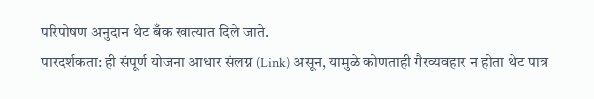परिपोषण अनुदान थेट बँक खात्यात दिले जाते.
पारदर्शकता: ही संपूर्ण योजना आधार संलग्न (Link) असून, यामुळे कोणताही गैरव्यवहार न होता थेट पात्र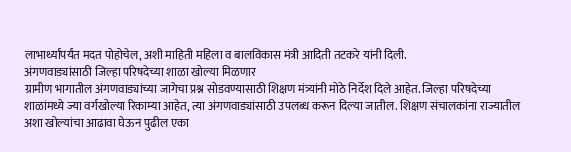लाभार्थ्यांपर्यंत मदत पोहोचेल, अशी माहिती महिला व बालविकास मंत्री आदिती तटकरे यांनी दिली.
अंगणवाड्यांसाठी जिल्हा परिषदेच्या शाळा खोल्या मिळणार
ग्रामीण भागातील अंगणवाड्यांच्या जागेचा प्रश्न सोडवण्यासाठी शिक्षण मंत्र्यांनी मोठे निर्देश दिले आहेत. जिल्हा परिषदेच्या शाळांमध्ये ज्या वर्गखोल्या रिकाम्या आहेत, त्या अंगणवाड्यांसाठी उपलब्ध करून दिल्या जातील. शिक्षण संचालकांना राज्यातील अशा खोल्यांचा आढावा घेऊन पुढील एका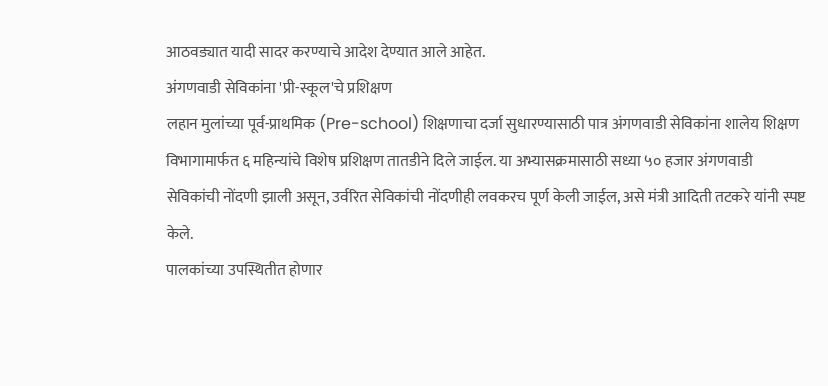आठवड्यात यादी सादर करण्याचे आदेश देण्यात आले आहेत.
अंगणवाडी सेविकांना 'प्री-स्कूल'चे प्रशिक्षण
लहान मुलांच्या पूर्व-प्राथमिक (Pre-school) शिक्षणाचा दर्जा सुधारण्यासाठी पात्र अंगणवाडी सेविकांना शालेय शिक्षण विभागामार्फत ६ महिन्यांचे विशेष प्रशिक्षण तातडीने दिले जाईल. या अभ्यासक्रमासाठी सध्या ५० हजार अंगणवाडी सेविकांची नोंदणी झाली असून, उर्वरित सेविकांची नोंदणीही लवकरच पूर्ण केली जाईल, असे मंत्री आदिती तटकरे यांनी स्पष्ट केले.
पालकांच्या उपस्थितीत होणार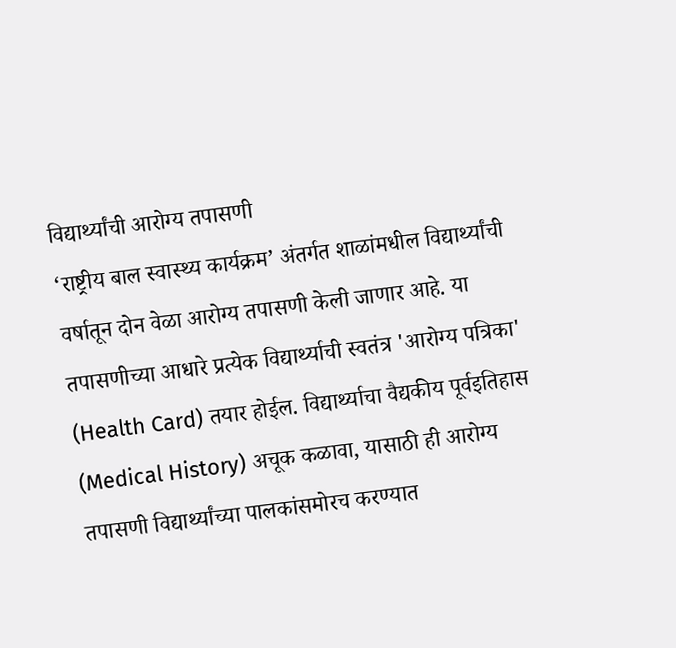विद्यार्थ्यांची आरोग्य तपासणी
‘राष्ट्रीय बाल स्वास्थ्य कार्यक्रम’ अंतर्गत शाळांमधील विद्यार्थ्यांची वर्षातून दोन वेळा आरोग्य तपासणी केली जाणार आहे. या तपासणीच्या आधारे प्रत्येक विद्यार्थ्याची स्वतंत्र 'आरोग्य पत्रिका' (Health Card) तयार होईल. विद्यार्थ्याचा वैद्यकीय पूर्वइतिहास (Medical History) अचूक कळावा, यासाठी ही आरोग्य तपासणी विद्यार्थ्यांच्या पालकांसमोरच करण्यात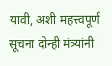यावी, अशी महत्त्वपूर्ण सूचना दोन्ही मंत्र्यांनी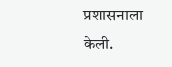प्रशासनाला केली.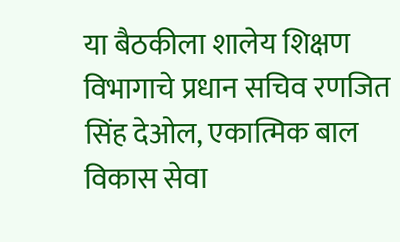या बैठकीला शालेय शिक्षण विभागाचे प्रधान सचिव रणजित सिंह देओल, एकात्मिक बाल विकास सेवा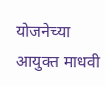योजनेच्या आयुक्त माधवी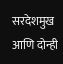सरदेशमुख आणि दोन्ही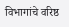विभागांचे वरिष्ठ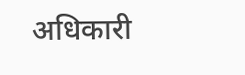अधिकारी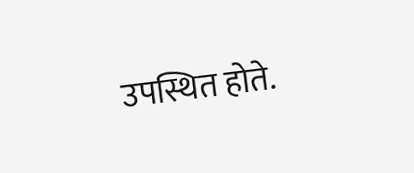उपस्थित होते.